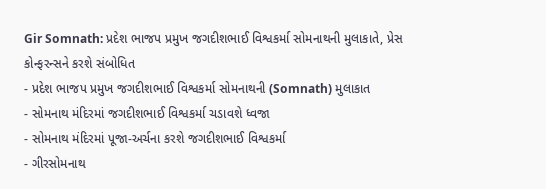Gir Somnath: પ્રદેશ ભાજપ પ્રમુખ જગદીશભાઈ વિશ્વકર્મા સોમનાથની મુલાકાતે, પ્રેસ કોન્ફરન્સને કરશે સંબોધિત
- પ્રદેશ ભાજપ પ્રમુખ જગદીશભાઈ વિશ્વકર્મા સોમનાથની (Somnath) મુલાકાત
- સોમનાથ મંદિરમાં જગદીશભાઈ વિશ્વકર્મા ચડાવશે ધ્વજા
- સોમનાથ મંદિરમાં પૂજા-અર્ચના કરશે જગદીશભાઈ વિશ્વકર્મા
- ગીરસોમનાથ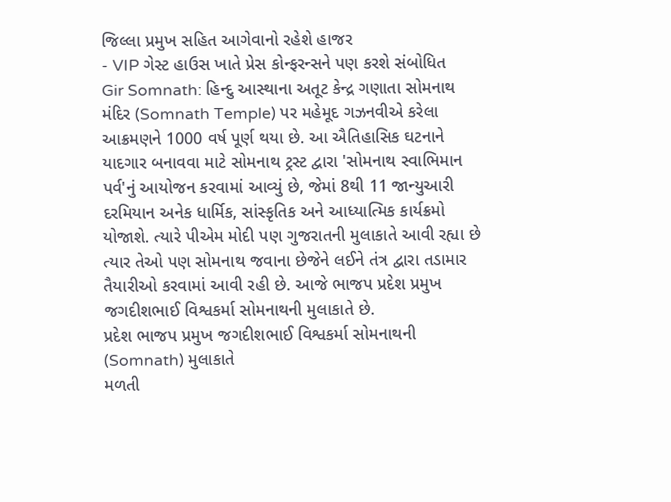જિલ્લા પ્રમુખ સહિત આગેવાનો રહેશે હાજર
- VIP ગેસ્ટ હાઉસ ખાતે પ્રેસ કોન્ફરન્સને પણ કરશે સંબોધિત
Gir Somnath: હિન્દુ આસ્થાના અતૂટ કેન્દ્ર ગણાતા સોમનાથ મંદિર (Somnath Temple) પર મહેમૂદ ગઝનવીએ કરેલા આક્રમણને 1000 વર્ષ પૂર્ણ થયા છે. આ ઐતિહાસિક ઘટનાને યાદગાર બનાવવા માટે સોમનાથ ટ્રસ્ટ દ્વારા 'સોમનાથ સ્વાભિમાન પર્વ'નું આયોજન કરવામાં આવ્યું છે, જેમાં 8થી 11 જાન્યુઆરી દરમિયાન અનેક ધાર્મિક, સાંસ્કૃતિક અને આધ્યાત્મિક કાર્યક્રમો યોજાશે. ત્યારે પીએમ મોદી પણ ગુજરાતની મુલાકાતે આવી રહ્યા છે ત્યાર તેઓ પણ સોમનાથ જવાના છેજેને લઈને તંત્ર દ્વારા તડામાર તૈયારીઓ કરવામાં આવી રહી છે. આજે ભાજપ પ્રદેશ પ્રમુખ જગદીશભાઈ વિશ્વકર્મા સોમનાથની મુલાકાતે છે.
પ્રદેશ ભાજપ પ્રમુખ જગદીશભાઈ વિશ્વકર્મા સોમનાથની (Somnath) મુલાકાતે
મળતી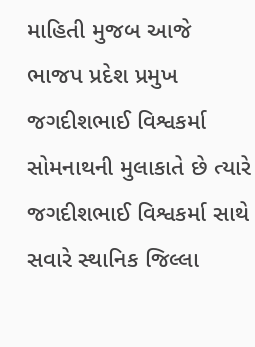માહિતી મુજબ આજે ભાજપ પ્રદેશ પ્રમુખ જગદીશભાઈ વિશ્વકર્મા સોમનાથની મુલાકાતે છે ત્યારે જગદીશભાઈ વિશ્વકર્મા સાથે સવારે સ્થાનિક જિલ્લા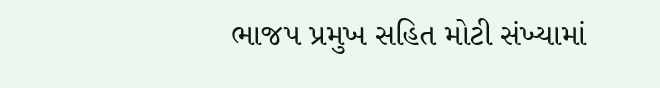ભાજપ પ્રમુખ સહિત મોટી સંખ્યામાં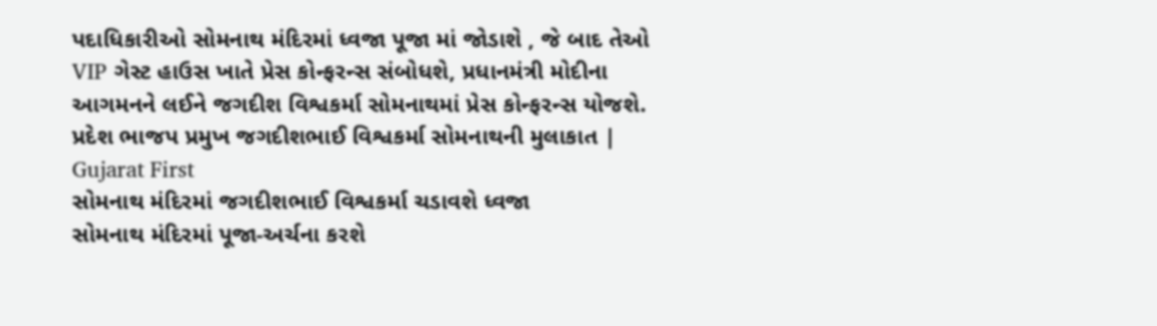પદાધિકારીઓ સોમનાથ મંદિરમાં ધ્વજા પૂજા માં જોડાશે , જે બાદ તેઓ VIP ગેસ્ટ હાઉસ ખાતે પ્રેસ કોન્ફરન્સ સંબોધશે, પ્રધાનમંત્રી મોદીના આગમનને લઈને જગદીશ વિશ્વકર્મા સોમનાથમાં પ્રેસ કોન્ફરન્સ યોજશે.
પ્રદેશ ભાજપ પ્રમુખ જગદીશભાઈ વિશ્વકર્મા સોમનાથની મુલાકાત | Gujarat First
સોમનાથ મંદિરમાં જગદીશભાઈ વિશ્વકર્મા ચડાવશે ધ્વજા
સોમનાથ મંદિરમાં પૂજા-અર્ચના કરશે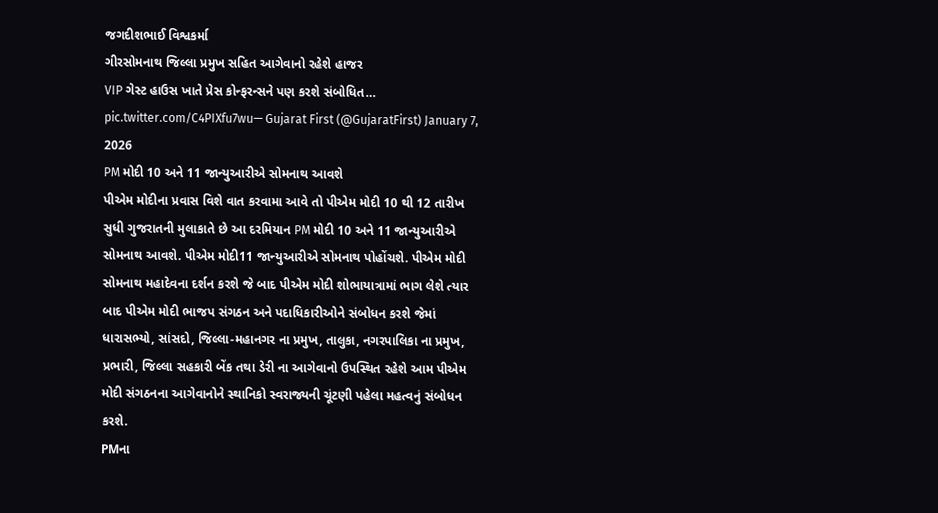જગદીશભાઈ વિશ્વકર્મા
ગીરસોમનાથ જિલ્લા પ્રમુખ સહિત આગેવાનો રહેશે હાજર
VIP ગેસ્ટ હાઉસ ખાતે પ્રેસ કોન્ફરન્સને પણ કરશે સંબોધિત… pic.twitter.com/C4PIXfu7wu— Gujarat First (@GujaratFirst) January 7, 2026
PM મોદી 10 અને 11 જાન્યુઆરીએ સોમનાથ આવશે
પીએમ મોદીના પ્રવાસ વિશે વાત કરવામા આવે તો પીએમ મોદી 10 થી 12 તારીખ સુધી ગુજરાતની મુલાકાતે છે આ દરમિયાન PM મોદી 10 અને 11 જાન્યુઆરીએ સોમનાથ આવશે. પીએમ મોદી11 જાન્યુઆરીએ સોમનાથ પોહોંચશે. પીએમ મોદી સોમનાથ મહાદેવના દર્શન કરશે જે બાદ પીએમ મોદી શોભાયાત્રામાં ભાગ લેશે ત્યાર બાદ પીએમ મોદી ભાજપ સંગઠન અને પદાધિકારીઓને સંબોધન કરશે જેમાં ધારાસભ્યો, સાંસદો, જિલ્લા-મહાનગર ના પ્રમુખ, તાલુકા, નગરપાલિકા ના પ્રમુખ, પ્રભારી, જિલ્લા સહકારી બેંક તથા ડેરી ના આગેવાનો ઉપસ્થિત રહેશે આમ પીએમ મોદી સંગઠનના આગેવાનોને સ્થાનિકો સ્વરાજ્યની ચૂંટણી પહેલા મહત્વનું સંબોધન કરશે.
PMના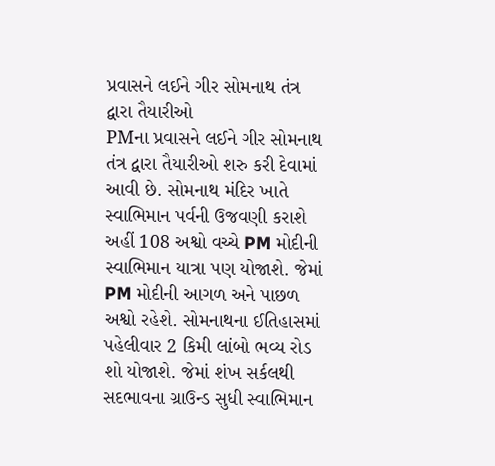પ્રવાસને લઈને ગીર સોમનાથ તંત્ર દ્વારા તૈયારીઓ
PMના પ્રવાસને લઈને ગીર સોમનાથ તંત્ર દ્વારા તૈયારીઓ શરુ કરી દેવામાં આવી છે. સોમનાથ મંદિર ખાતે સ્વાભિમાન પર્વની ઉજવણી કરાશે અહીં 108 અશ્વો વચ્ચે PM મોદીની સ્વાભિમાન યાત્રા પણ યોજાશે. જેમાં PM મોદીની આગળ અને પાછળ અશ્વો રહેશે. સોમનાથના ઈતિહાસમાં પહેલીવાર 2 કિમી લાંબો ભવ્ય રોડ શો યોજાશે. જેમાં શંખ સર્કલથી સદભાવના ગ્રાઉન્ડ સુધી સ્વાભિમાન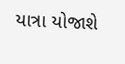યાત્રા યોજાશે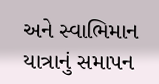અને સ્વાભિમાન યાત્રાનું સમાપન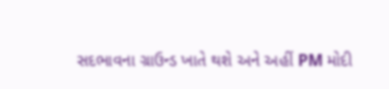સદભાવના ગ્રાઉન્ડ ખાતે થશે અને અહીં PM મોદી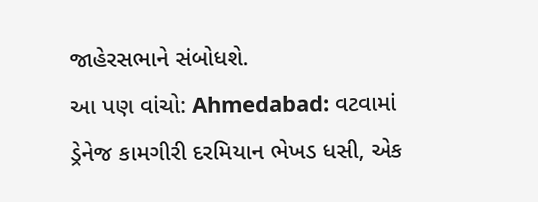જાહેરસભાને સંબોધશે.
આ પણ વાંચો: Ahmedabad: વટવામાં ડ્રેનેજ કામગીરી દરમિયાન ભેખડ ધસી, એક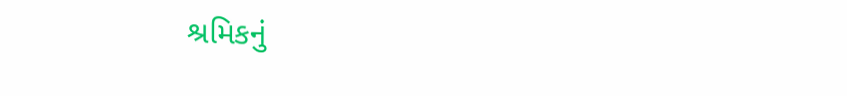શ્રમિકનું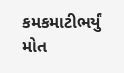કમકમાટીભર્યું મોત